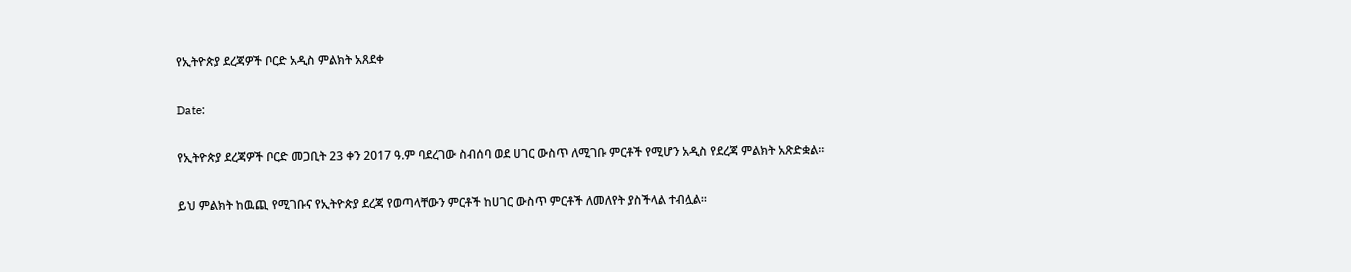የኢትዮጵያ ደረጃዎች ቦርድ አዲስ ምልክት አጸደቀ

Date:

የኢትዮጵያ ደረጃዎች ቦርድ መጋቢት 23 ቀን 2017 ዓ.ም ባደረገው ስብሰባ ወደ ሀገር ውስጥ ለሚገቡ ምርቶች የሚሆን አዲስ የደረጃ ምልክት አጽድቋል።

ይህ ምልክት ከዉጪ የሚገቡና የኢትዮጵያ ደረጃ የወጣላቸውን ምርቶች ከሀገር ውስጥ ምርቶች ለመለየት ያስችላል ተብሏል።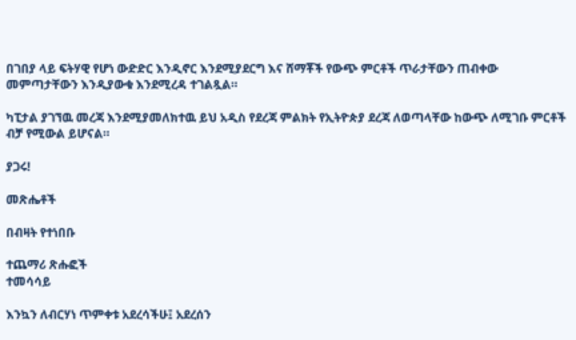በገበያ ላይ ፍትሃዊ የሆነ ውድድር እንዲኖር እንደሚያደርግ እና ሸማቾች የውጭ ምርቶች ጥራታቸውን ጠብቀው መምጣታቸውን እንዲያውቁ እንደሚረዳ ተገልጿል።

ካፒታል ያገኘዉ መረጃ እንደሚያመለክተዉ ይህ አዲስ የደረጃ ምልክት የኢትዮጵያ ደረጃ ለወጣላቸው ከውጭ ለሚገቡ ምርቶች ብቻ የሚውል ይሆናል።

ያጋሩ!

መጽሔቶች

በብዛት የተነበቡ

ተጨማሪ ጽሑፎች
ተመሳሳይ

እንኳን ለብርሃነ ጥምቀቱ አደረሳችሁ፤ አደረሰን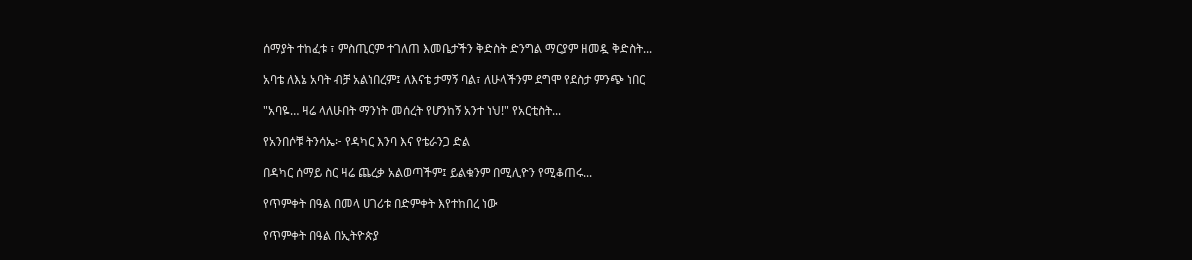ሰማያት ተከፈቱ ፣ ምስጢርም ተገለጠ እመቤታችን ቅድስት ድንግል ማርያም ዘመዷ ቅድስት...

አባቴ ለእኔ አባት ብቻ አልነበረም፤ ለእናቴ ታማኝ ባል፣ ለሁላችንም ደግሞ የደስታ ምንጭ ነበር

"አባዬ… ዛሬ ላለሁበት ማንነት መሰረት የሆንከኝ አንተ ነህ!" የአርቲስት...

የአንበሶቹ ትንሳኤ፦ የዳካር እንባ እና የቴራንጋ ድል

በዳካር ሰማይ ስር ዛሬ ጨረቃ አልወጣችም፤ ይልቁንም በሚሊዮን የሚቆጠሩ...

የጥምቀት በዓል በመላ ሀገሪቱ በድምቀት እየተከበረ ነው

የጥምቀት በዓል በኢትዮጵያ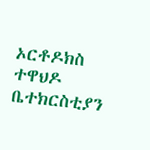ኦርቶዶክስ ተዋህዶ ቤተክርስቲያን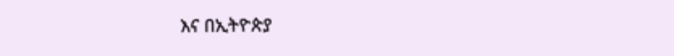እና በኢትዮጵያ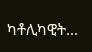ካቶሊካዊት...